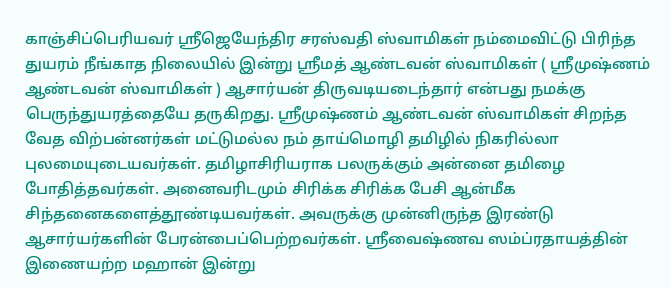காஞ்சிப்பெரியவர் ஸ்ரீஜெயேந்திர சரஸ்வதி ஸ்வாமிகள் நம்மைவிட்டு பிரிந்த துயரம் நீங்காத நிலையில் இன்று ஸ்ரீமத் ஆண்டவன் ஸ்வாமிகள் ( ஸ்ரீமுஷ்ணம் ஆண்டவன் ஸ்வாமிகள் ) ஆசார்யன் திருவடியடைந்தார் என்பது நமக்கு பெருந்துயரத்தையே தருகிறது. ஸ்ரீமுஷ்ணம் ஆண்டவன் ஸ்வாமிகள் சிறந்த வேத விற்பன்னர்கள் மட்டுமல்ல நம் தாய்மொழி தமிழில் நிகரில்லா புலமையுடையவர்கள். தமிழாசிரியராக பலருக்கும் அன்னை தமிழை போதித்தவர்கள். அனைவரிடமும் சிரிக்க சிரிக்க பேசி ஆன்மீக சிந்தனைகளைத்தூண்டியவர்கள். அவருக்கு முன்னிருந்த இரண்டு ஆசார்யர்களின் பேரன்பைப்பெற்றவர்கள். ஸ்ரீவைஷ்ணவ ஸம்ப்ரதாயத்தின் இணையற்ற மஹான் இன்று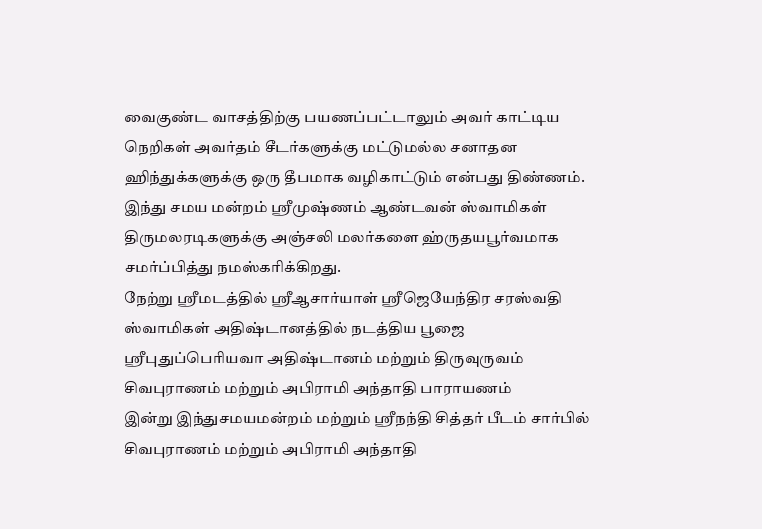வைகுண்ட வாசத்திற்கு பயணப்பட்டாலும் அவர் காட்டிய நெறிகள் அவர்தம் சீடர்களுக்கு மட்டுமல்ல சனாதன ஹிந்துக்களுக்கு ஒரு தீபமாக வழிகாட்டும் என்பது திண்ணம். இந்து சமய மன்றம் ஸ்ரீமுஷ்ணம் ஆண்டவன் ஸ்வாமிகள் திருமலரடிகளுக்கு அஞ்சலி மலர்களை ஹ்ருதயபூர்வமாக சமர்ப்பித்து நமஸ்கரிக்கிறது.
நேற்று ஸ்ரீமடத்தில் ஸ்ரீஆசார்யாள் ஸ்ரீஜெயேந்திர சரஸ்வதி ஸ்வாமிகள் அதிஷ்டானத்தில் நடத்திய பூஜை
ஸ்ரீபுதுப்பெரியவா அதிஷ்டானம் மற்றும் திருவுருவம்
சிவபுராணம் மற்றும் அபிராமி அந்தாதி பாராயணம்
இன்று இந்துசமயமன்றம் மற்றும் ஸ்ரீநந்தி சித்தர் பீடம் சார்பில் சிவபுராணம் மற்றும் அபிராமி அந்தாதி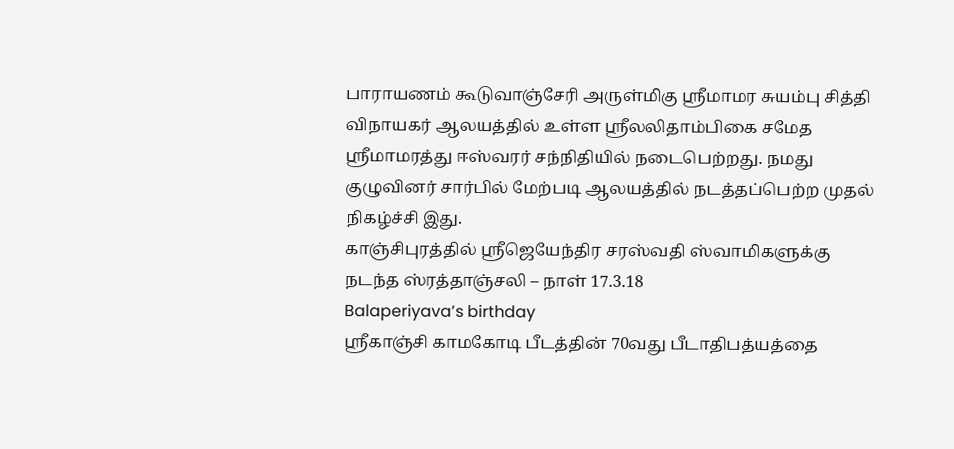பாராயணம் கூடுவாஞ்சேரி அருள்மிகு ஸ்ரீமாமர சுயம்பு சித்தி விநாயகர் ஆலயத்தில் உள்ள ஸ்ரீலலிதாம்பிகை சமேத ஸ்ரீமாமரத்து ஈஸ்வரர் சந்நிதியில் நடைபெற்றது. நமது குழுவினர் சார்பில் மேற்படி ஆலயத்தில் நடத்தப்பெற்ற முதல் நிகழ்ச்சி இது.
காஞ்சிபுரத்தில் ஸ்ரீஜெயேந்திர சரஸ்வதி ஸ்வாமிகளுக்கு நடந்த ஸ்ரத்தாஞ்சலி – நாள் 17.3.18
Balaperiyava’s birthday
ஸ்ரீகாஞ்சி காமகோடி பீடத்தின் 70வது பீடாதிபத்யத்தை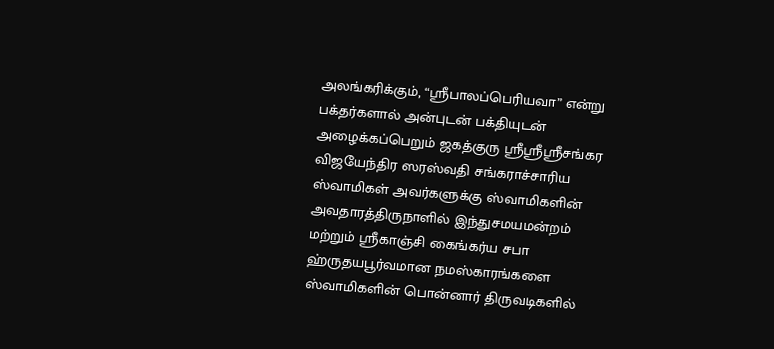அலங்கரிக்கும், “ஸ்ரீபாலப்பெரியவா” என்று பக்தர்களால் அன்புடன் பக்தியுடன் அழைக்கப்பெறும் ஜகத்குரு ஸ்ரீஸ்ரீஸ்ரீசங்கர விஜயேந்திர ஸரஸ்வதி சங்கராச்சாரிய ஸ்வாமிகள் அவர்களுக்கு ஸ்வாமிகளின் அவதாரத்திருநாளில் இந்துசமயமன்றம் மற்றும் ஸ்ரீகாஞ்சி கைங்கர்ய சபா ஹ்ருதயபூர்வமான நமஸ்காரங்களை ஸ்வாமிகளின் பொன்னார் திருவடிகளில்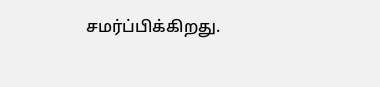சமர்ப்பிக்கிறது.